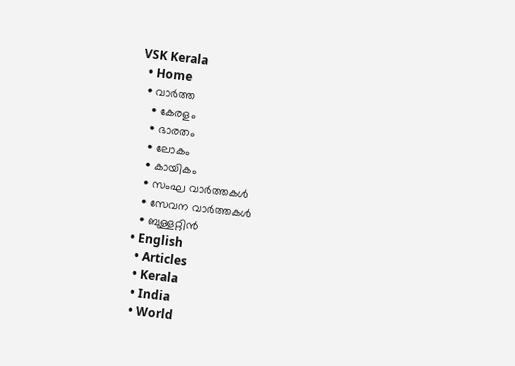VSK Kerala
  • Home
  • വാര്‍ത്ത
    • കേരളം
    • ഭാരതം
    • ലോകം
    • കായികം
    • സംഘ വാര്‍ത്തകള്‍
    • സേവന വാര്‍ത്തകള്‍
    • ബുള്ളറ്റിൻ
  • English
    • Articles
    • Kerala
    • India
    • World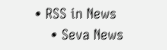• RSS in News
    • Seva News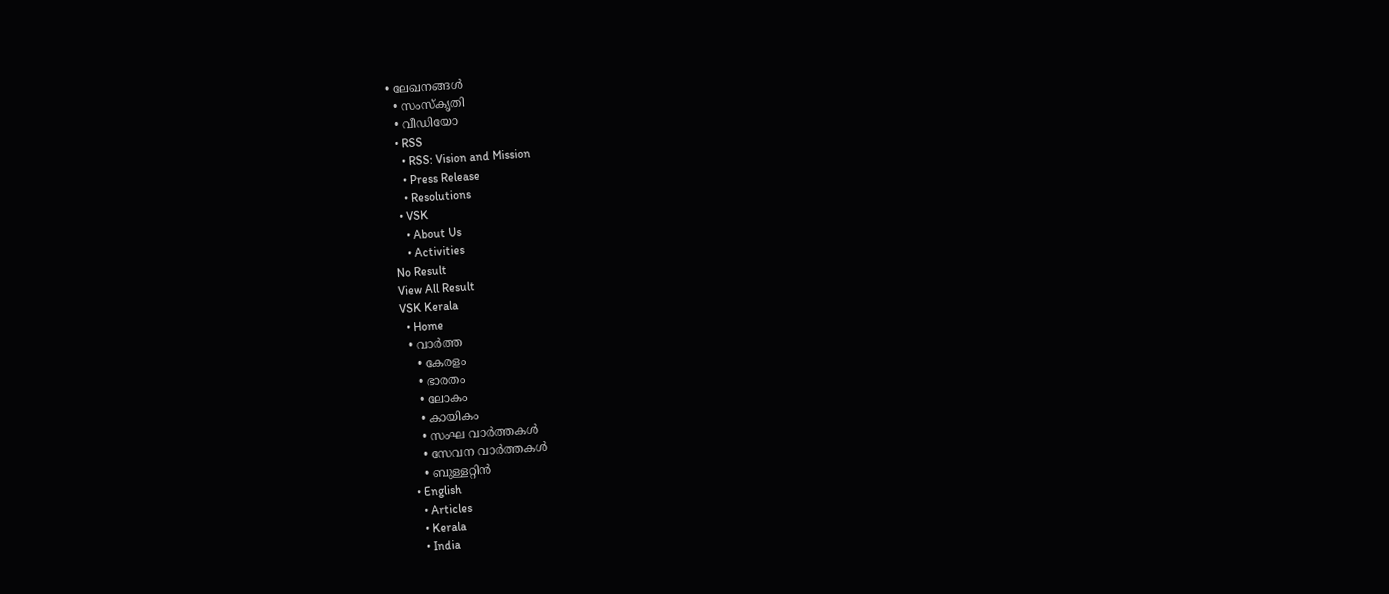• ലേഖനങ്ങള്‍
  • സംസ്കൃതി
  • വീഡിയോ
  • RSS
    • RSS: Vision and Mission
    • Press Release
    • Resolutions
  • VSK
    • About Us
    • Activities
No Result
View All Result
VSK Kerala
  • Home
  • വാര്‍ത്ത
    • കേരളം
    • ഭാരതം
    • ലോകം
    • കായികം
    • സംഘ വാര്‍ത്തകള്‍
    • സേവന വാര്‍ത്തകള്‍
    • ബുള്ളറ്റിൻ
  • English
    • Articles
    • Kerala
    • India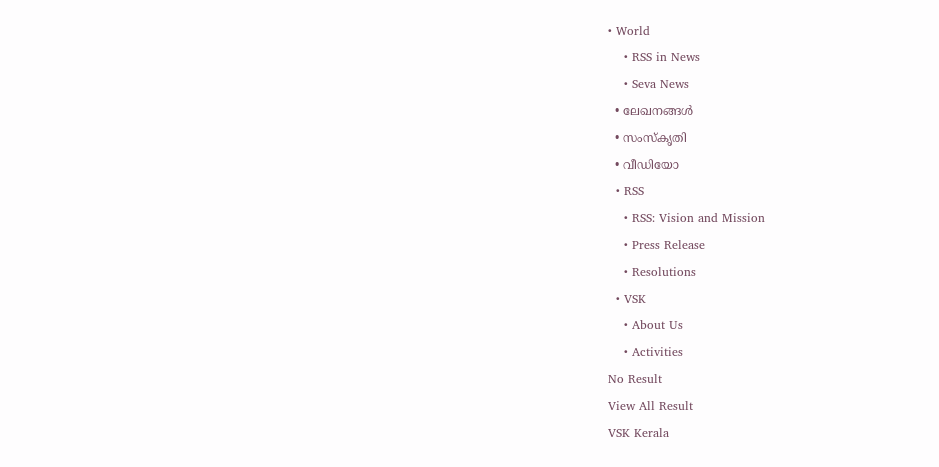• World
    • RSS in News
    • Seva News
  • ലേഖനങ്ങള്‍
  • സംസ്കൃതി
  • വീഡിയോ
  • RSS
    • RSS: Vision and Mission
    • Press Release
    • Resolutions
  • VSK
    • About Us
    • Activities
No Result
View All Result
VSK Kerala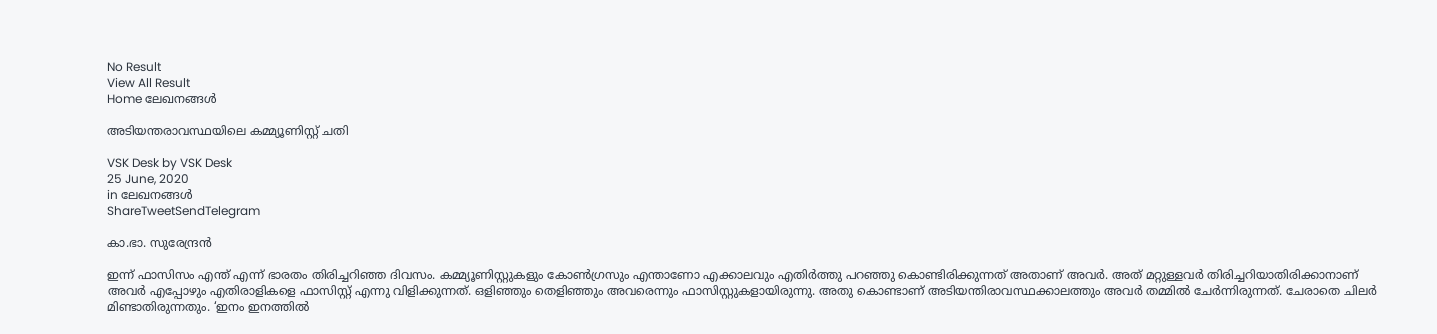No Result
View All Result
Home ലേഖനങ്ങള്‍

അടിയന്തരാവസ്ഥയിലെ കമ്മ്യൂണിസ്റ്റ് ചതി

VSK Desk by VSK Desk
25 June, 2020
in ലേഖനങ്ങള്‍
ShareTweetSendTelegram

കാ.ഭാ. സുരേന്ദ്രന്‍

ഇന്ന് ഫാസിസം എന്ത് എന്ന് ഭാരതം തിരിച്ചറിഞ്ഞ ദിവസം. കമ്മ്യൂണിസ്റ്റുകളും കോണ്‍ഗ്രസും എന്താണോ എക്കാലവും എതിര്‍ത്തു പറഞ്ഞു കൊണ്ടിരിക്കുന്നത് അതാണ് അവര്‍. അത് മറ്റുള്ളവര്‍ തിരിച്ചറിയാതിരിക്കാനാണ് അവര്‍ എപ്പോഴും എതിരാളികളെ ഫാസിസ്റ്റ് എന്നു വിളിക്കുന്നത്. ഒളിഞ്ഞും തെളിഞ്ഞും അവരെന്നും ഫാസിസ്റ്റുകളായിരുന്നു. അതു കൊണ്ടാണ് അടിയന്തിരാവസ്ഥക്കാലത്തും അവര്‍ തമ്മില്‍ ചേര്‍ന്നിരുന്നത്. ചേരാതെ ചിലര്‍ മിണ്ടാതിരുന്നതും. ‘ഇനം ഇനത്തില്‍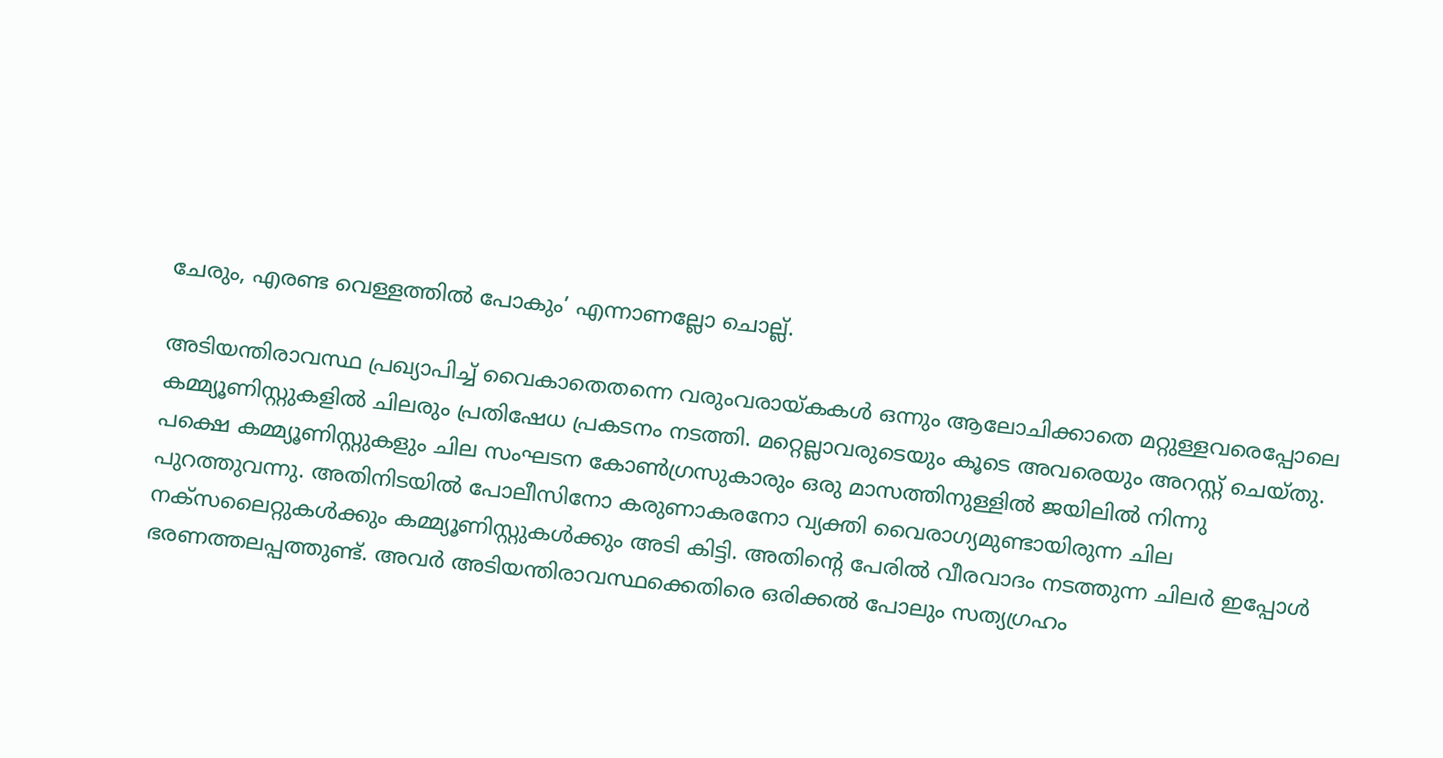ചേരും, എരണ്ട വെള്ളത്തില്‍ പോകും’ എന്നാണല്ലോ ചൊല്ല്.

അടിയന്തിരാവസ്ഥ പ്രഖ്യാപിച്ച് വൈകാതെതന്നെ വരുംവരായ്കകള്‍ ഒന്നും ആലോചിക്കാതെ മറ്റുള്ളവരെപ്പോലെ കമ്മ്യൂണിസ്റ്റുകളില്‍ ചിലരും പ്രതിഷേധ പ്രകടനം നടത്തി. മറ്റെല്ലാവരുടെയും കൂടെ അവരെയും അറസ്റ്റ് ചെയ്തു. പക്ഷെ കമ്മ്യൂണിസ്റ്റുകളും ചില സംഘടന കോണ്‍ഗ്രസുകാരും ഒരു മാസത്തിനുള്ളില്‍ ജയിലില്‍ നിന്നു പുറത്തുവന്നു. അതിനിടയില്‍ പോലീസിനോ കരുണാകരനോ വ്യക്തി വൈരാഗ്യമുണ്ടായിരുന്ന ചില നക്‌സലൈറ്റുകള്‍ക്കും കമ്മ്യൂണിസ്റ്റുകള്‍ക്കും അടി കിട്ടി. അതിന്റെ പേരില്‍ വീരവാദം നടത്തുന്ന ചിലര്‍ ഇപ്പോള്‍ ഭരണത്തലപ്പത്തുണ്ട്. അവര്‍ അടിയന്തിരാവസ്ഥക്കെതിരെ ഒരിക്കല്‍ പോലും സത്യഗ്രഹം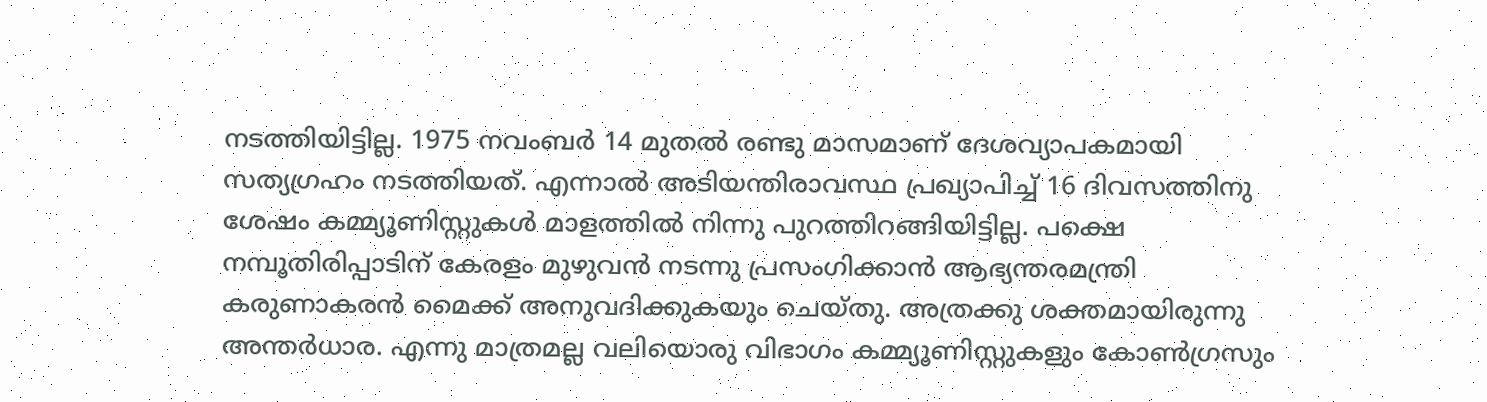നടത്തിയിട്ടില്ല. 1975 നവംബര്‍ 14 മുതല്‍ രണ്ടു മാസമാണ് ദേശവ്യാപകമായി സത്യഗ്രഹം നടത്തിയത്. എന്നാല്‍ അടിയന്തിരാവസ്ഥ പ്രഖ്യാപിച്ച് 16 ദിവസത്തിനു ശേഷം കമ്മ്യൂണിസ്റ്റുകള്‍ മാളത്തില്‍ നിന്നു പുറത്തിറങ്ങിയിട്ടില്ല. പക്ഷെ നമ്പൂതിരിപ്പാടിന് കേരളം മുഴുവന്‍ നടന്നു പ്രസംഗിക്കാന്‍ ആഭ്യന്തരമന്ത്രി കരുണാകരന്‍ മൈക്ക് അനുവദിക്കുകയും ചെയ്തു. അത്രക്കു ശക്തമായിരുന്നു അന്തര്‍ധാര. എന്നു മാത്രമല്ല വലിയൊരു വിഭാഗം കമ്മ്യൂണിസ്റ്റുകളും കോണ്‍ഗ്രസും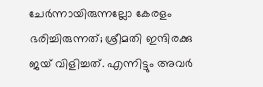ചേര്‍ന്നായിരുന്നല്ലോ കേരളം ഭരിച്ചിരുന്നത്; ശ്രീമതി ഇന്ദിരക്കു ജയ് വിളിച്ചത്. എന്നിട്ടും അവര്‍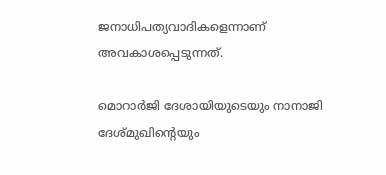ജനാധിപത്യവാദികളെന്നാണ് അവകാശപ്പെടുന്നത്.

മൊറാര്‍ജി ദേശായിയുടെയും നാനാജി ദേശ്മുഖിന്റെയും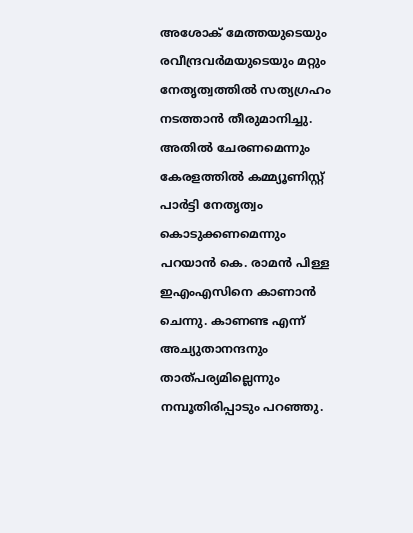അശോക് മേത്തയുടെയും രവീന്ദ്രവര്‍മയുടെയും മറ്റും നേതൃത്വത്തില്‍ സത്യഗ്രഹം നടത്താന്‍ തീരുമാനിച്ചു. അതില്‍ ചേരണമെന്നും കേരളത്തില്‍ കമ്മ്യൂണിസ്റ്റ് പാര്‍ട്ടി നേതൃത്വം കൊടുക്കണമെന്നും പറയാന്‍ കെ. രാമന്‍ പിള്ള ഇഎംഎസിനെ കാണാന്‍ ചെന്നു. കാണണ്ട എന്ന് അച്യുതാനന്ദനും താത്പര്യമില്ലെന്നും നമ്പൂതിരിപ്പാടും പറഞ്ഞു.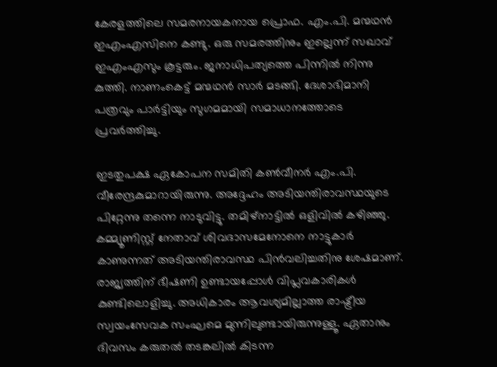കേരളത്തിലെ സമരനായകനായ പ്രൊഫ. എം.പി. മന്മഥന്‍ ഇഎംഎസിനെ കണ്ടു. ഒരു സമരത്തിനും ഇല്ലെന്ന് സഖാവ് ഇഎംഎസും കൂട്ടരും. ജനാധിപത്യത്തെ പിന്നില്‍ നിന്നു കുത്തി. നാണംകെട്ട് മന്മഥന്‍ സാര്‍ മടങ്ങി. ദേശാഭിമാനി പത്രവും പാര്‍ട്ടിയും സുഗമമായി സമാധാനത്തോടെ പ്രവര്‍ത്തിച്ചു.

ഇടതുപക്ഷ ഏകോപന സമിതി കണ്‍വീനര്‍ എം.പി. വീരേന്ദ്രകുമാറായിരുന്നു. അദ്ദേഹം അടിയന്തിരാവസ്ഥയുടെ പിറ്റേന്നു തന്നെ നാടുവിട്ടു. തമിഴ്‌നാട്ടില്‍ ഒളിവില്‍ കഴിഞ്ഞു. കമ്മ്യൂണിസ്റ്റ് നേതാവ് ശിവദാസമേനോനെ നാട്ടുകാര്‍ കാണുന്നത് അടിയന്തിരാവസ്ഥ പിന്‍വലിച്ചതിനു ശേഷമാണ്. രാജ്യത്തിന് ഭീഷണി ഉണ്ടായപ്പോള്‍ വിപ്ലവകാരികള്‍ കുണ്ടിലൊളിച്ചു. അധികാരം ആവശ്യമില്ലാത്ത രാഷ്ട്രീയ സ്വയംസേവക സംഘമെ മുന്നിലുണ്ടായിരുന്നുള്ളൂ. ഏതാനും ദിവസം കരുതല്‍ തടങ്കലില്‍ കിടന്ന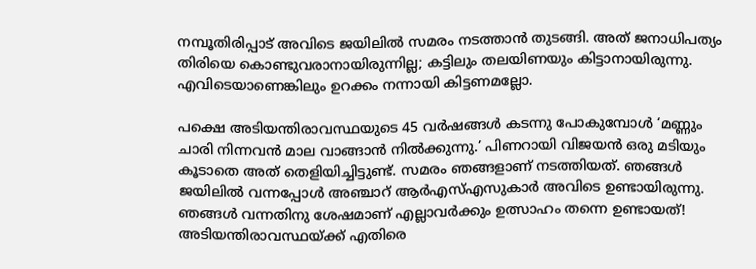നമ്പൂതിരിപ്പാട് അവിടെ ജയിലില്‍ സമരം നടത്താന്‍ തുടങ്ങി. അത് ജനാധിപത്യം തിരിയെ കൊണ്ടുവരാനായിരുന്നില്ല; കട്ടിലും തലയിണയും കിട്ടാനായിരുന്നു. എവിടെയാണെങ്കിലും ഉറക്കം നന്നായി കിട്ടണമല്ലോ.

പക്ഷെ അടിയന്തിരാവസ്ഥയുടെ 45 വര്‍ഷങ്ങള്‍ കടന്നു പോകുമ്പോള്‍ ‘മണ്ണും ചാരി നിന്നവന്‍ മാല വാങ്ങാന്‍ നില്‍ക്കുന്നു.’ പിണറായി വിജയന്‍ ഒരു മടിയും കൂടാതെ അത് തെളിയിച്ചിട്ടുണ്ട്. സമരം ഞങ്ങളാണ് നടത്തിയത്. ഞങ്ങള്‍ ജയിലില്‍ വന്നപ്പോള്‍ അഞ്ചാറ് ആര്‍എസ്എസുകാര്‍ അവിടെ ഉണ്ടായിരുന്നു. ഞങ്ങള്‍ വന്നതിനു ശേഷമാണ് എല്ലാവര്‍ക്കും ഉത്സാഹം തന്നെ ഉണ്ടായത്! അടിയന്തിരാവസ്ഥയ്ക്ക് എതിരെ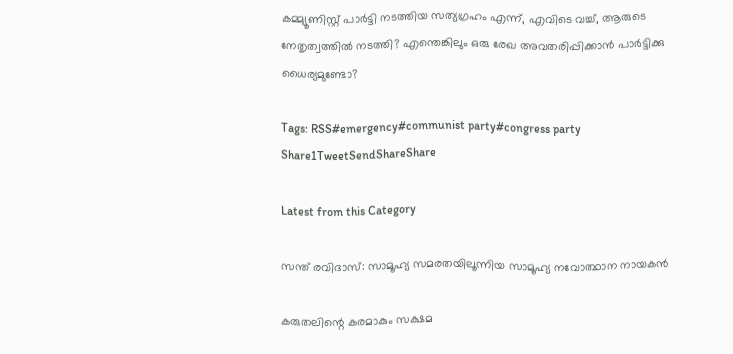കമ്മ്യൂണിസ്റ്റ് പാര്‍ട്ടി നടത്തിയ സത്യഗ്രഹം എന്ന്, എവിടെ വച്ച്, ആരുടെ നേതൃത്വത്തില്‍ നടത്തി? എന്തെങ്കിലും ഒരു രേഖ അവതരിപ്പിക്കാന്‍ പാര്‍ട്ടിക്കു ധൈര്യമുണ്ടോ?

Tags: RSS#emergency#communist party#congress party
Share1TweetSendShareShare

Latest from this Category

സന്ത് രവിദാസ്: സാമൂഹ്യ സമരതയിലൂന്നിയ സാമൂഹ്യ നവോത്ഥാന നായകൻ

കരുതലിന്റെ കരമാകും സക്ഷമ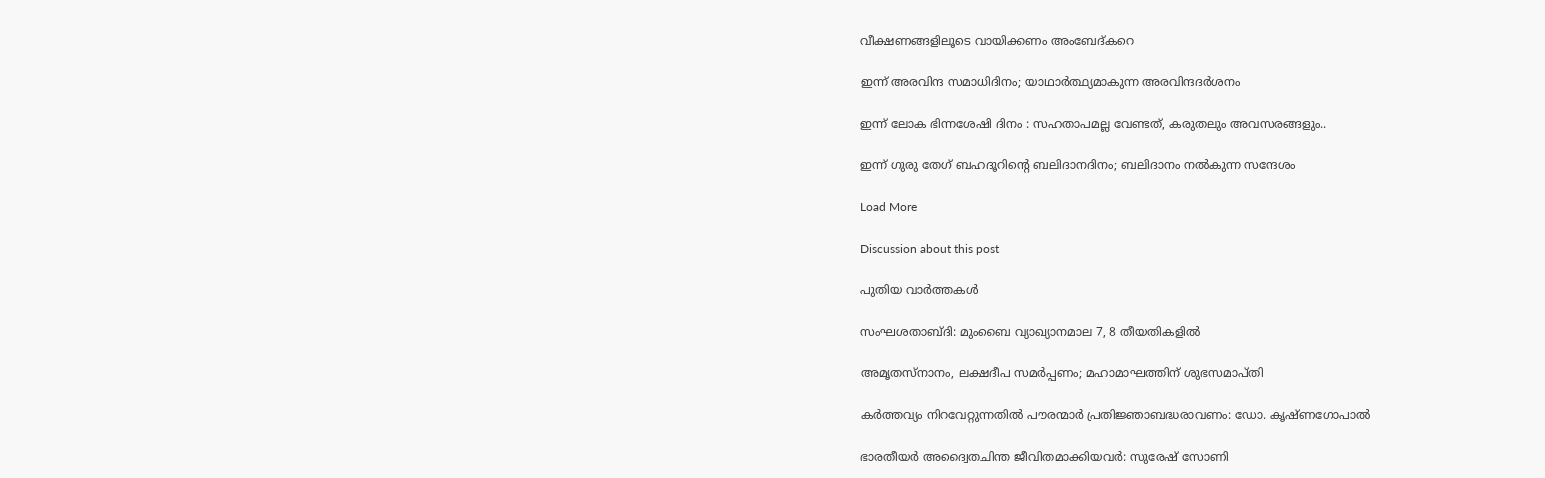വീക്ഷണങ്ങളിലൂടെ വായിക്കണം അംബേദ്കറെ

ഇന്ന് അരവിന്ദ സമാധിദിനം; യാഥാർത്ഥ്യമാകുന്ന അരവിന്ദദർശനം

ഇന്ന് ലോക ഭിന്നശേഷി ദിനം : സഹതാപമല്ല വേണ്ടത്, കരുതലും അവസരങ്ങളും..

ഇന്ന് ഗുരു തേഗ് ബഹദൂറിൻ്റെ ബലിദാനദിനം; ബലിദാനം നൽകുന്ന സന്ദേശം

Load More

Discussion about this post

പുതിയ വാര്‍ത്തകള്‍

സംഘശതാബ്ദി: മുംബൈ വ്യാഖ്യാനമാല 7, 8 തീയതികളില്‍

അമൃതസ്നാനം, ലക്ഷദീപ സമർപ്പണം; മഹാമാഘത്തിന് ശുഭസമാപ്തി

കര്‍ത്തവ്യം നിറവേറ്റുന്നതില്‍ പൗരന്മാര്‍ പ്രതിജ്ഞാബദ്ധരാവണം: ഡോ. കൃഷ്ണഗോപാല്‍

ഭാരതീയര്‍ അദ്വൈതചിന്ത ജീവിതമാക്കിയവര്‍: സുരേഷ് സോണി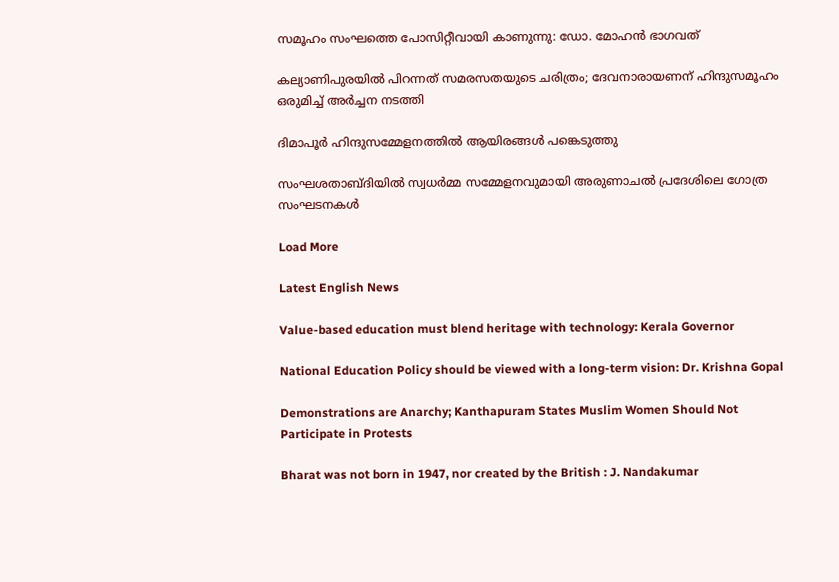സമൂഹം സംഘത്തെ പോസിറ്റീവായി കാണുന്നു: ഡോ. മോഹന്‍ ഭാഗവത്

കല്യാണിപുരയില്‍ പിറന്നത് സമരസതയുടെ ചരിത്രം; ദേവനാരായണന് ഹിന്ദുസമൂഹം ഒരുമിച്ച് അര്‍ച്ചന നടത്തി

ദിമാപൂര്‍ ഹിന്ദുസമ്മേളനത്തില്‍ ആയിരങ്ങള്‍ പങ്കെടുത്തു

സംഘശതാബ്ദിയില്‍ സ്വധര്‍മ്മ സമ്മേളനവുമായി അരുണാചൽ പ്രദേശിലെ ഗോത്ര സംഘടനകള്‍

Load More

Latest English News

Value-based education must blend heritage with technology: Kerala Governor

National Education Policy should be viewed with a long-term vision: Dr. Krishna Gopal

Demonstrations are Anarchy; Kanthapuram States Muslim Women Should Not Participate in Protests

Bharat was not born in 1947, nor created by the British : J. Nandakumar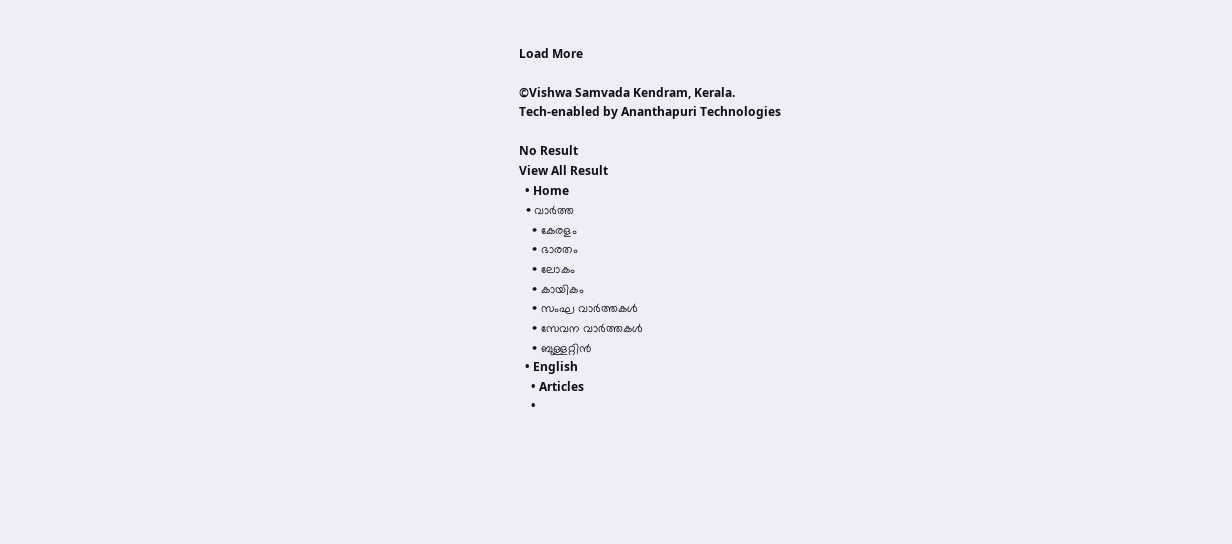Load More

©Vishwa Samvada Kendram, Kerala.
Tech-enabled by Ananthapuri Technologies

No Result
View All Result
  • Home
  • വാര്‍ത്ത
    • കേരളം
    • ഭാരതം
    • ലോകം
    • കായികം
    • സംഘ വാര്‍ത്തകള്‍
    • സേവന വാര്‍ത്തകള്‍
    • ബുള്ളറ്റിൻ
  • English
    • Articles
    •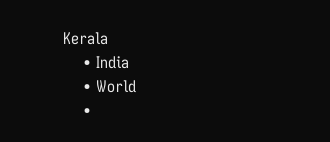Kerala
    • India
    • World
    •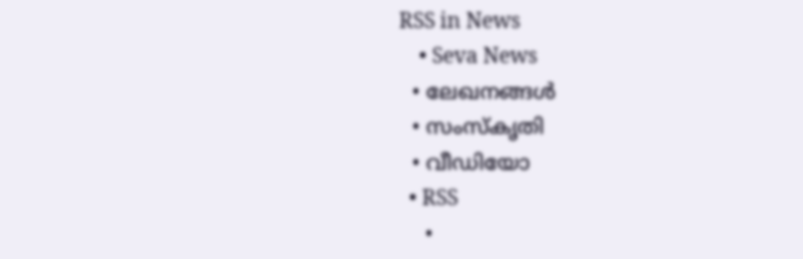RSS in News
    • Seva News
  • ലേഖനങ്ങള്‍
  • സംസ്കൃതി
  • വീഡിയോ
  • RSS
    •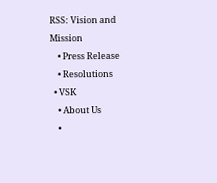RSS: Vision and Mission
    • Press Release
    • Resolutions
  • VSK
    • About Us
    •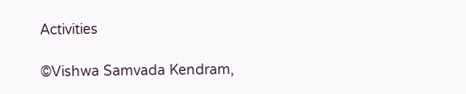Activities

©Vishwa Samvada Kendram,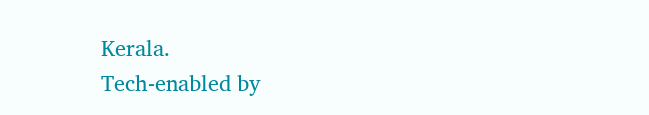Kerala.
Tech-enabled by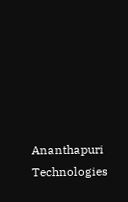Ananthapuri Technologies